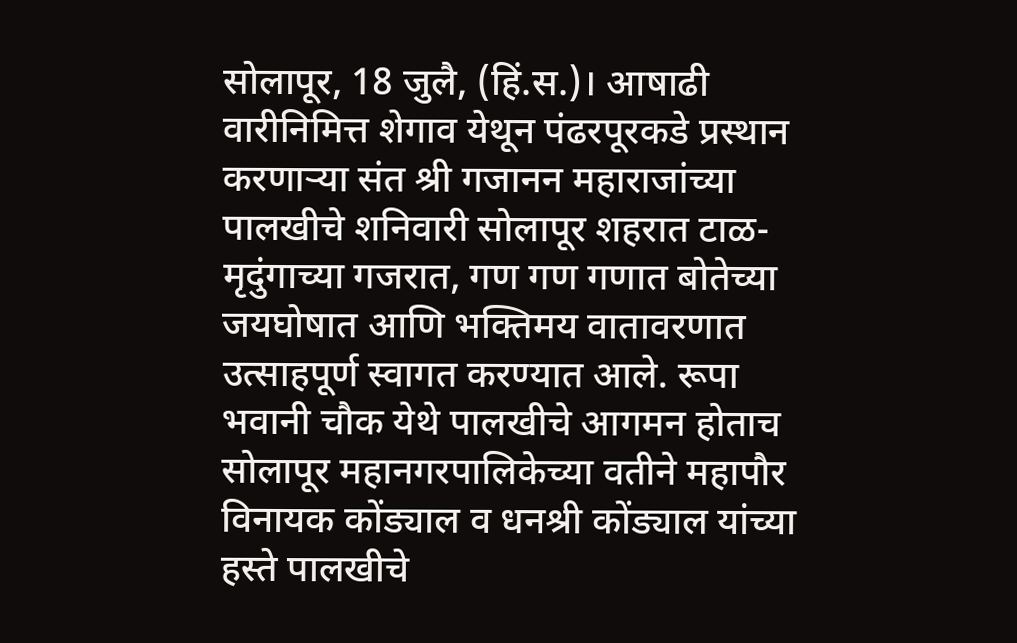सोलापूर, 18 जुलै, (हिं.स.)। आषाढी वारीनिमित्त शेगाव येथून पंढरपूरकडे प्रस्थान करणाऱ्या संत श्री गजानन महाराजांच्या पालखीचे शनिवारी सोलापूर शहरात टाळ-मृदुंगाच्या गजरात, गण गण गणात बोतेच्या जयघोषात आणि भक्तिमय वातावरणात उत्साहपूर्ण स्वागत करण्यात आले. रूपा भवानी चौक येथे पालखीचे आगमन होताच सोलापूर महानगरपालिकेच्या वतीने महापौर विनायक कोंड्याल व धनश्री कोंड्याल यांच्या हस्ते पालखीचे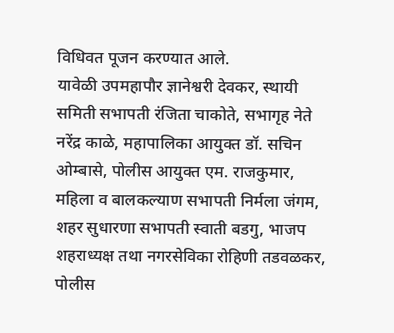विधिवत पूजन करण्यात आले.
यावेळी उपमहापौर ज्ञानेश्वरी देवकर, स्थायी समिती सभापती रंजिता चाकोते, सभागृह नेते नरेंद्र काळे, महापालिका आयुक्त डॉ. सचिन ओम्बासे, पोलीस आयुक्त एम. राजकुमार, महिला व बालकल्याण सभापती निर्मला जंगम, शहर सुधारणा सभापती स्वाती बडगु, भाजप शहराध्यक्ष तथा नगरसेविका रोहिणी तडवळकर, पोलीस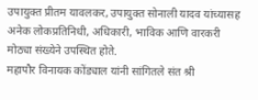उपायुक्त प्रीतम यावलकर, उपायुक्त सोनाली यादव यांच्यासह अनेक लोकप्रतिनिधी, अधिकारी, भाविक आणि वारकरी मोठ्या संख्येने उपस्थित होते.
महापौर विनायक कोंड्याल यांनी सांगितले संत श्री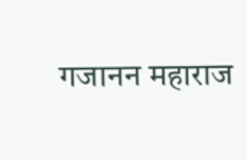गजानन महाराज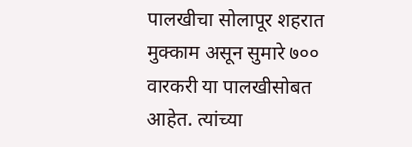पालखीचा सोलापूर शहरात मुक्काम असून सुमारे ७०० वारकरी या पालखीसोबत आहेत. त्यांच्या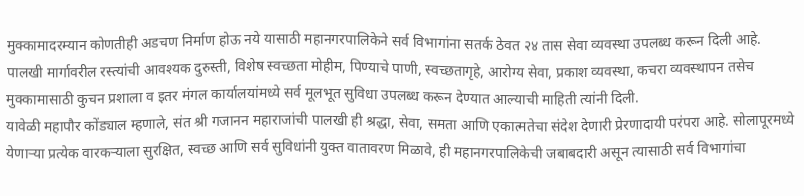मुक्कामादरम्यान कोणतीही अडचण निर्माण होऊ नये यासाठी महानगरपालिकेने सर्व विभागांना सतर्क ठेवत २४ तास सेवा व्यवस्था उपलब्ध करून दिली आहे.
पालखी मार्गावरील रस्त्यांची आवश्यक दुरुस्ती, विशेष स्वच्छता मोहीम, पिण्याचे पाणी, स्वच्छतागृहे, आरोग्य सेवा, प्रकाश व्यवस्था, कचरा व्यवस्थापन तसेच मुक्कामासाठी कुचन प्रशाला व इतर मंगल कार्यालयांमध्ये सर्व मूलभूत सुविधा उपलब्ध करून देण्यात आल्याची माहिती त्यांनी दिली.
यावेळी महापौर कोंड्याल म्हणाले, संत श्री गजानन महाराजांची पालखी ही श्रद्धा, सेवा, समता आणि एकात्मतेचा संदेश देणारी प्रेरणादायी परंपरा आहे. सोलापूरमध्ये येणाऱ्या प्रत्येक वारकऱ्याला सुरक्षित, स्वच्छ आणि सर्व सुविधांनी युक्त वातावरण मिळावे, ही महानगरपालिकेची जबाबदारी असून त्यासाठी सर्व विभागांचा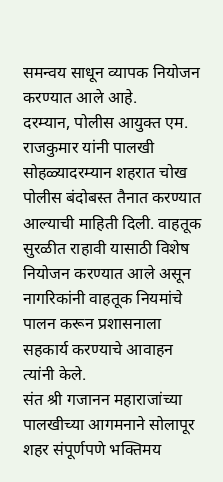समन्वय साधून व्यापक नियोजन करण्यात आले आहे.
दरम्यान, पोलीस आयुक्त एम. राजकुमार यांनी पालखी सोहळ्यादरम्यान शहरात चोख पोलीस बंदोबस्त तैनात करण्यात आल्याची माहिती दिली. वाहतूक सुरळीत राहावी यासाठी विशेष नियोजन करण्यात आले असून नागरिकांनी वाहतूक नियमांचे पालन करून प्रशासनाला सहकार्य करण्याचे आवाहन त्यांनी केले.
संत श्री गजानन महाराजांच्या पालखीच्या आगमनाने सोलापूर शहर संपूर्णपणे भक्तिमय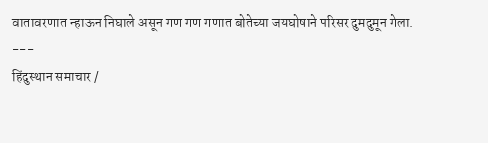वातावरणात न्हाऊन निघाले असून गण गण गणात बोतेच्या जयघोषाने परिसर दुमदुमून गेला.
---
हिंदुस्थान समाचार /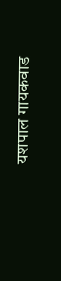यशपाल गायकवाड